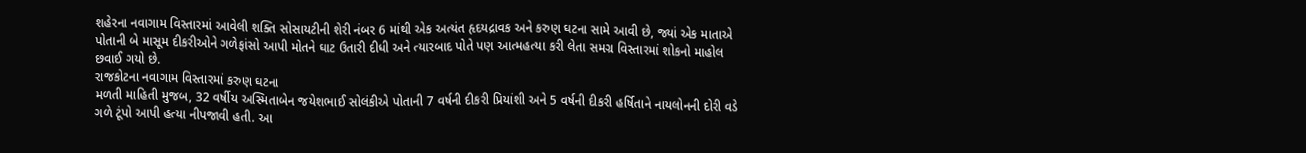શહેરના નવાગામ વિસ્તારમાં આવેલી શક્તિ સોસાયટીની શેરી નંબર 6 માંથી એક અત્યંત હૃદયદ્રાવક અને કરુણ ઘટના સામે આવી છે, જ્યાં એક માતાએ પોતાની બે માસૂમ દીકરીઓને ગળેફાંસો આપી મોતને ઘાટ ઉતારી દીધી અને ત્યારબાદ પોતે પણ આત્મહત્યા કરી લેતા સમગ્ર વિસ્તારમાં શોકનો માહોલ છવાઈ ગયો છે.
રાજકોટના નવાગામ વિસ્તારમાં કરુણ ઘટના
મળતી માહિતી મુજબ, 32 વર્ષીય અસ્મિતાબેન જયેશભાઈ સોલંકીએ પોતાની 7 વર્ષની દીકરી પ્રિયાંશી અને 5 વર્ષની દીકરી હર્ષિતાને નાયલોનની દોરી વડે ગળે ટૂંપો આપી હત્યા નીપજાવી હતી. આ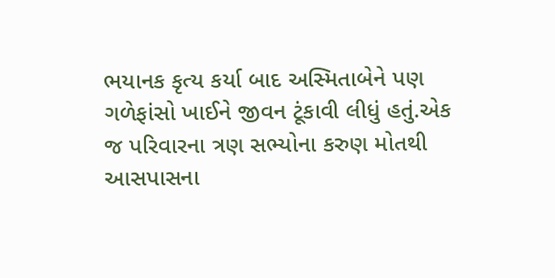ભયાનક કૃત્ય કર્યા બાદ અસ્મિતાબેને પણ ગળેફાંસો ખાઈને જીવન ટૂંકાવી લીધું હતું.એક જ પરિવારના ત્રણ સભ્યોના કરુણ મોતથી આસપાસના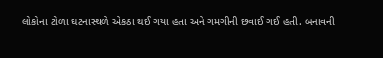લોકોના ટોળા ઘટનાસ્થળે એકઠા થઈ ગયા હતા અને ગમગીની છવાઈ ગઈ હતી. બનાવની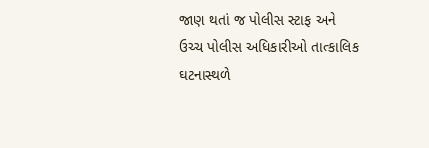જાણ થતાં જ પોલીસ સ્ટાફ અને ઉચ્ચ પોલીસ અધિકારીઓ તાત્કાલિક ઘટનાસ્થળે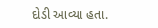દોડી આવ્યા હતા.